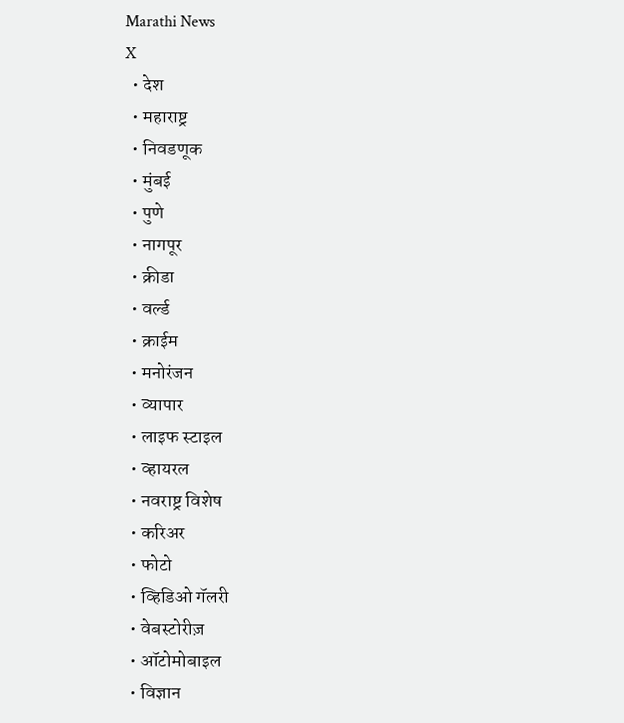Marathi News
X
  • देश
  • महाराष्ट्र
  • निवडणूक
  • मुंबई
  • पुणे
  • नागपूर
  • क्रीडा
  • वर्ल्ड
  • क्राईम
  • मनोरंजन
  • व्यापार
  • लाइफ स्टाइल
  • व्हायरल
  • नवराष्ट्र विशेष
  • करिअर
  • फोटो
  • व्हिडिओ गॅलरी
  • वेबस्टोरीज़
  • ऑटोमोबाइल
  • विज्ञान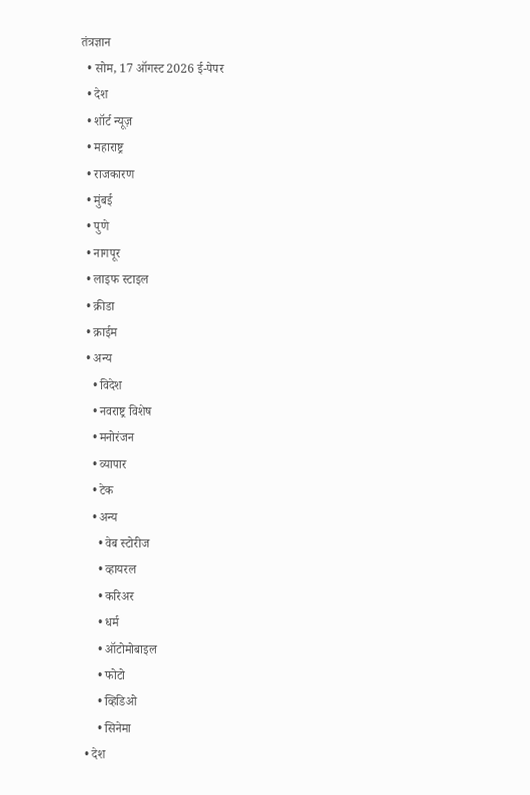तंत्रज्ञान
  • सोम, 17 ऑगस्ट 2026 ई-पेपर
  • देश
  • शॉर्ट न्यूज़
  • महाराष्ट्र
  • राजकारण
  • मुंबई
  • पुणे
  • नागपूर
  • लाइफ स्टाइल
  • क्रीडा
  • क्राईम
  • अन्य
    • विदेश
    • नवराष्ट्र विशेष
    • मनोरंजन
    • व्यापार
    • टेक
    • अन्य
      • वेब स्टोरीज
      • व्हायरल
      • करिअर
      • धर्म
      • ऑटोमोबाइल
      • फोटो
      • व्हिडिओ
      • सिनेमा
  • देश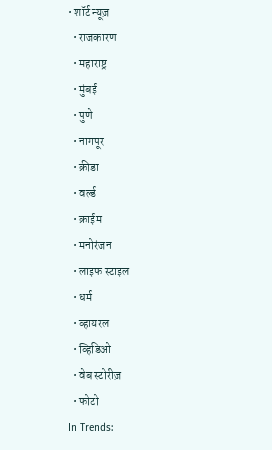• शॉर्ट न्यूज़
  • राजकारण
  • महाराष्ट्र
  • मुंबई
  • पुणे
  • नागपूर
  • क्रीडा
  • वर्ल्ड
  • क्राईम
  • मनोरंजन
  • लाइफ स्टाइल
  • धर्म
  • व्हायरल
  • व्हिडिओ
  • वेब स्टोरीज़
  • फोटो
In Trends: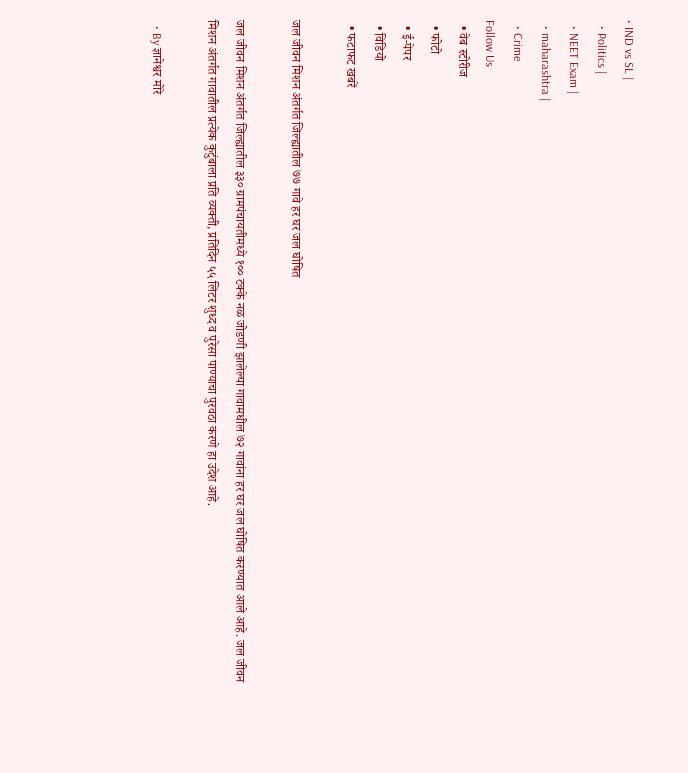• IND vs SL |
  • Politics |
  • NEET Exam |
  • maharashtra |
  • Crime
Follow Us
  • वेब स्टोरीज
  • फोटो
  • ई-पेपर
  • विडियो
  • फटाफट खबरें

जल जीवन मिशन अंतर्गत जिल्ह्यातील ७७ गावे हर घर जल घोषित

जल जीवन मिशन अंतर्गत जिल्ह्यातील ३३० ग्रामपंचायतीमध्ये १०० टक्के नळ जोडणी झालेल्या गावामधील ७२ गावांना हर घर जल घोषित करण्यात आले आहे. जल जीवन मिशन अंतर्गत गावातील प्रत्येक कुटुंबाला प्रति व्यक्ती, प्रतिदिन ५५ लिटर शुध्द व पुरेसा पाण्याचा पुरवठा करणे हा उदेश आहे.

  • By ज्ञानेश्वर मोरे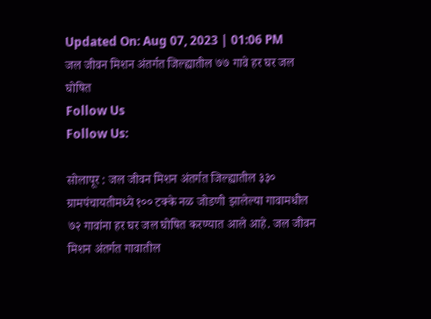Updated On: Aug 07, 2023 | 01:06 PM
जल जीवन मिशन अंतर्गत जिल्ह्यातील ७७ गावे हर घर जल घोषित
Follow Us
Follow Us:

सोलापूर : जल जीवन मिशन अंतर्गत जिल्ह्यातील ३३० ग्रामपंचायतीमध्ये १०० टक्के नळ जोडणी झालेल्या गावामधील ७२ गावांना हर घर जल घोषित करण्यात आले आहे. जल जीवन मिशन अंतर्गत गावातील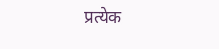प्रत्येक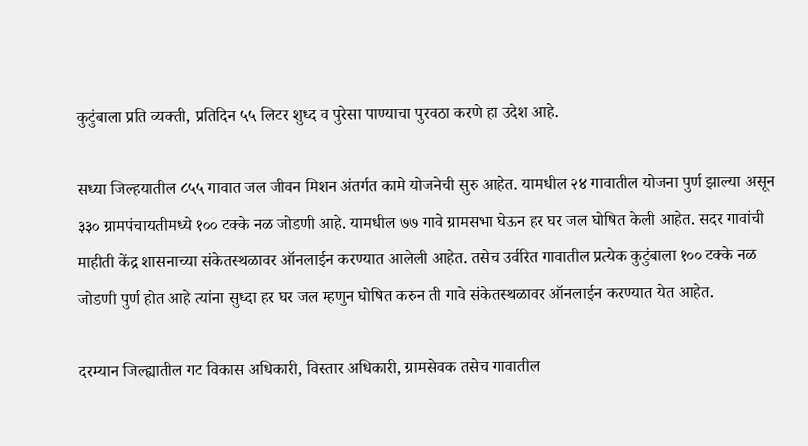कुटुंबाला प्रति व्यक्ती, प्रतिदिन ५५ लिटर शुध्द व पुरेसा पाण्याचा पुरवठा करणे हा उदेश आहे.

सध्या जिल्हयातील ८५५ गावात जल जीवन मिशन अंतर्गत कामे योजनेची सुरु आहेत. यामधील २४ गावातील योजना पुर्ण झाल्या असून ३३० ग्रामपंचायतीमध्ये १०० टक्के नळ जोडणी आहे. यामधील ७७ गावे ग्रामसभा घेऊन हर घर जल घोषित केली आहेत. सदर गावांची माहीती केंद्र शासनाच्या संकेतस्थळावर ऑनलाईन करण्यात आलेली आहेत. तसेच उर्वरित गावातील प्रत्येक कुटुंबाला १०० टक्के नळ जोडणी पुर्ण होत आहे त्यांना सुध्दा हर घर जल म्हणुन घोषित करुन ती गावे संकेतस्थळावर ऑनलाईन करण्यात येत आहेत.

दरम्यान जिल्ह्यातील गट विकास अधिकारी, विस्तार अधिकारी, ग्रामसेवक तसेच गावातील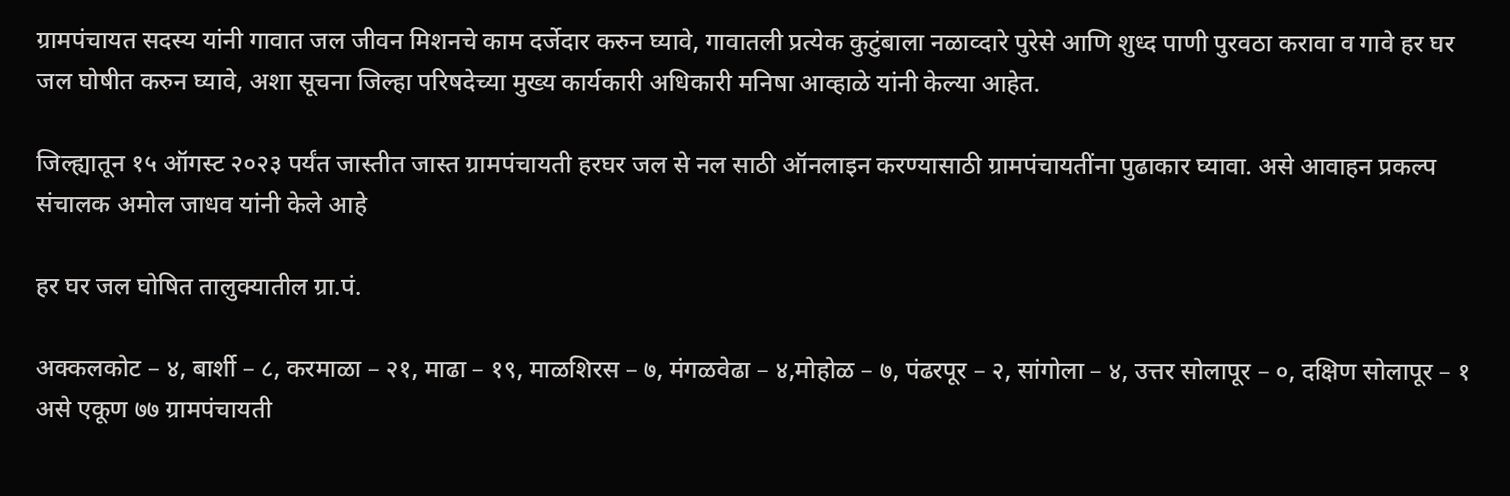ग्रामपंचायत सदस्य यांनी गावात जल जीवन मिशनचे काम दर्जेदार करुन घ्यावे, गावातली प्रत्येक कुटुंबाला नळाव्दारे पुरेसे आणि शुध्द पाणी पुरवठा करावा व गावे हर घर जल घोषीत करुन घ्यावे, अशा सूचना जिल्हा परिषदेच्या मुख्य कार्यकारी अधिकारी मनिषा आव्हाळे यांनी केल्या आहेत.

जिल्ह्यातून १५ ऑगस्ट २०२३ पर्यंत जास्तीत जास्त ग्रामपंचायती हरघर जल से नल साठी ऑनलाइन करण्यासाठी ग्रामपंचायतींना पुढाकार घ्यावा. असे आवाहन प्रकल्प संचालक अमोल जाधव यांनी केले आहे

हर घर जल घोषित तालुक्यातील ग्रा.पं.

अक्कलकोट – ४, बार्शी – ८, करमाळा – २१, माढा – १९, माळशिरस – ७, मंगळवेढा – ४,मोहोळ – ७, पंढरपूर – २, सांगोला – ४, उत्तर सोलापूर – ०, दक्षिण सोलापूर – १ असे एकूण ७७ ग्रामपंचायती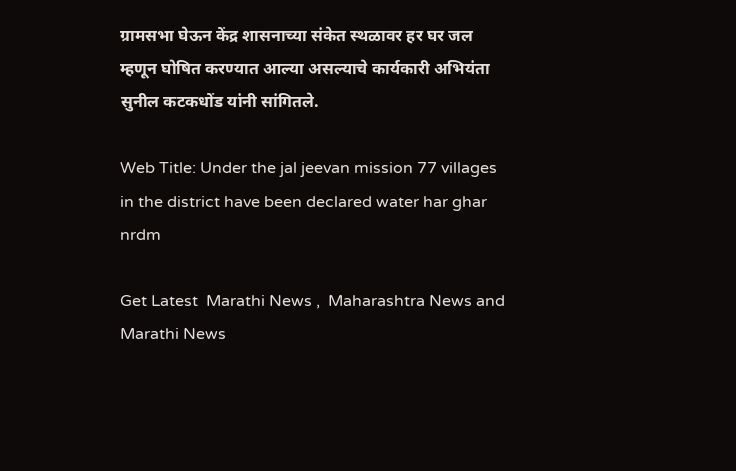ग्रामसभा घेऊन केंद्र शासनाच्या संकेत स्थळावर हर घर जल म्हणून घोषित करण्यात आल्या असल्याचे कार्यकारी अभियंता सुनील कटकधोंड यांनी सांगितले.

Web Title: Under the jal jeevan mission 77 villages in the district have been declared water har ghar nrdm

Get Latest  Marathi News ,  Maharashtra News and  Marathi News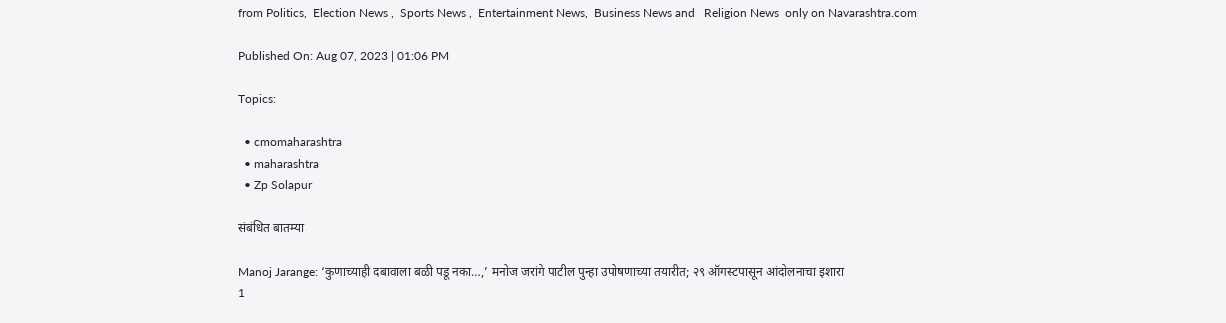from Politics,  Election News ,  Sports News ,  Entertainment News,  Business News and   Religion News  only on Navarashtra.com

Published On: Aug 07, 2023 | 01:06 PM

Topics:

  • cmomaharashtra
  • maharashtra
  • Zp Solapur

संबंधित बातम्या

Manoj Jarange: ‘कुणाच्याही दबावाला बळी पडू नका…,’ मनोज जरांगे पाटील पुन्हा उपोषणाच्या तयारीत; २९ ऑगस्टपासून आंदोलनाचा इशारा
1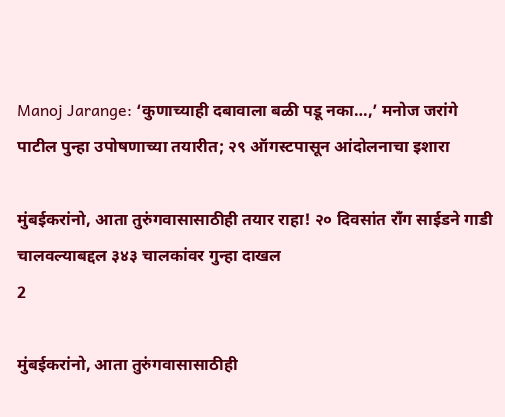Manoj Jarange: ‘कुणाच्याही दबावाला बळी पडू नका…,’ मनोज जरांगे पाटील पुन्हा उपोषणाच्या तयारीत; २९ ऑगस्टपासून आंदोलनाचा इशारा

मुंबईकरांनो, आता तुरुंगवासासाठीही तयार राहा! २० दिवसांत राँग साईडने गाडी चालवल्याबद्दल ३४३ चालकांवर गुन्हा दाखल
2

मुंबईकरांनो, आता तुरुंगवासासाठीही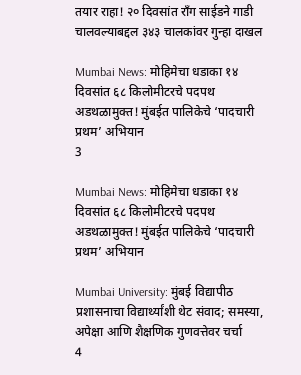तयार राहा! २० दिवसांत राँग साईडने गाडी चालवल्याबद्दल ३४३ चालकांवर गुन्हा दाखल

Mumbai News: मोहिमेचा धडाका १४ दिवसांत ६८ किलोमीटरचे पदपथ अडथळामुक्त! मुंबईत पालिकेचे ‘पादचारी प्रथम’ अभियान
3

Mumbai News: मोहिमेचा धडाका १४ दिवसांत ६८ किलोमीटरचे पदपथ अडथळामुक्त! मुंबईत पालिकेचे ‘पादचारी प्रथम’ अभियान

Mumbai University: मुंबई विद्यापीठ प्रशासनाचा विद्यार्थ्यांशी थेट संवाद; समस्या, अपेक्षा आणि शैक्षणिक गुणवत्तेवर चर्चा
4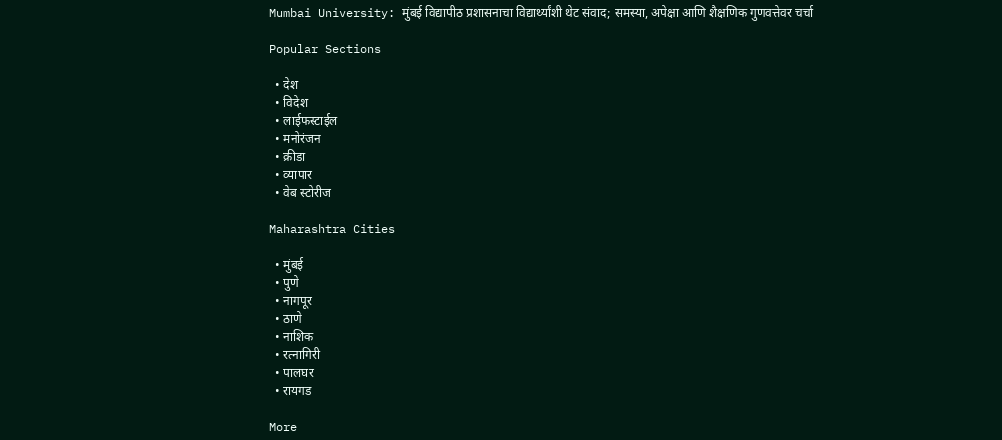Mumbai University: मुंबई विद्यापीठ प्रशासनाचा विद्यार्थ्यांशी थेट संवाद; समस्या, अपेक्षा आणि शैक्षणिक गुणवत्तेवर चर्चा

Popular Sections

  • देश
  • विदेश
  • लाईफस्टाईल
  • मनोरंजन
  • क्रीडा
  • व्यापार
  • वेब स्टोरीज

Maharashtra Cities

  • मुंबई
  • पुणे
  • नागपूर
  • ठाणे
  • नाशिक
  • रत्नागिरी
  • पालघर
  • रायगड

More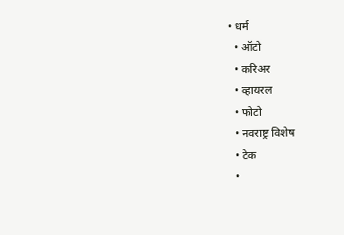• धर्म
  • ऑटो
  • करिअर
  • व्हायरल
  • फोटो
  • नवराष्ट्र विशेष
  • टेक
  •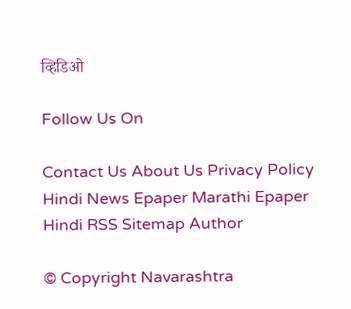व्हिडिओ

Follow Us On

Contact Us About Us Privacy Policy
Hindi News Epaper Marathi Epaper Hindi RSS Sitemap Author

© Copyright Navarashtra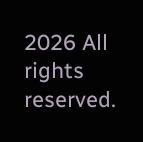2026 All rights reserved.